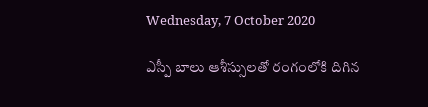Wednesday, 7 October 2020

ఎస్పీ బాలు ఆశీస్సులతో రంగంలోకి దిగిన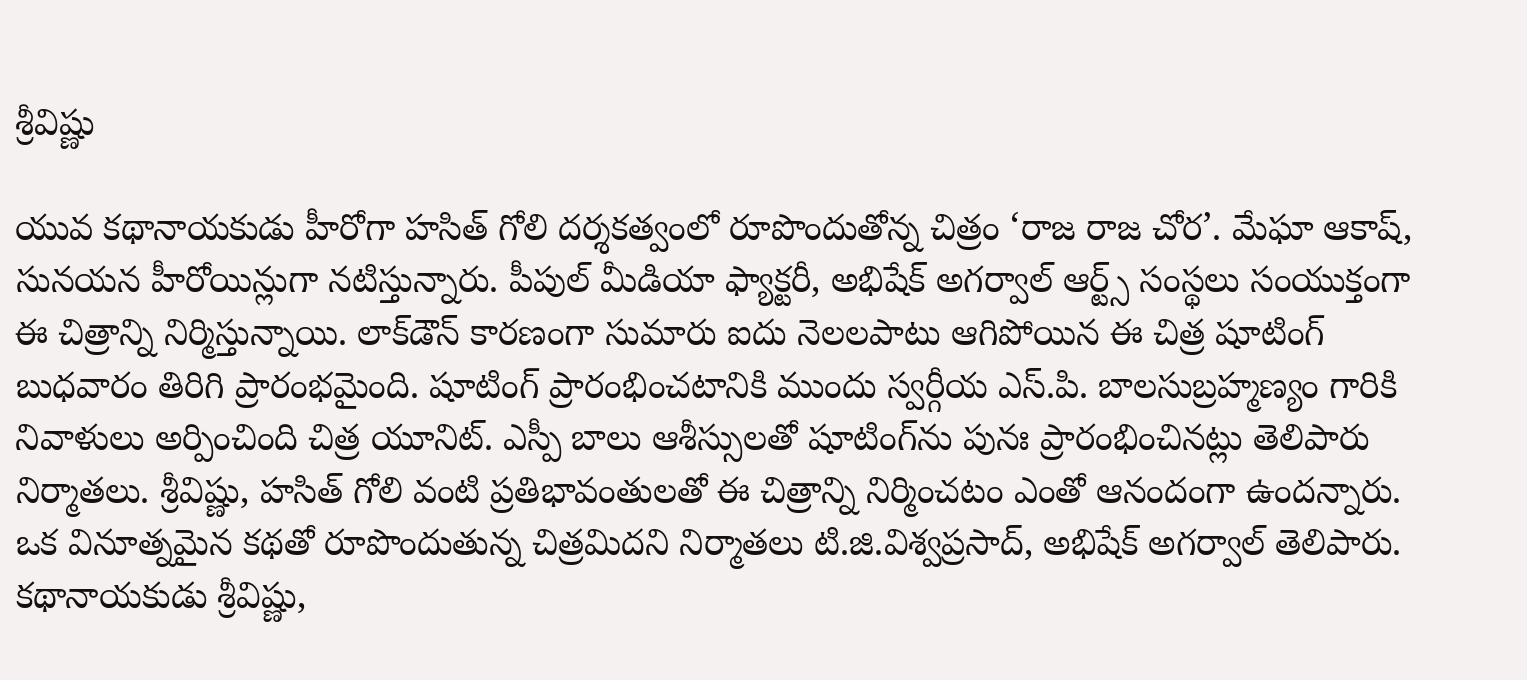శ్రీవిష్ణు

యువ కథానాయకుడు హీరోగా హసిత్ గోలి దర్శకత్వంలో రూపొందుతోన్న చిత్రం ‘రాజ రాజ చోర’. మేఘా ఆకాష్, సునయన హీరోయిన్లుగా నటిస్తున్నారు. పీపుల్ మీడియా ఫ్యాక్టరీ, అభిషేక్ అగర్వాల్ ఆర్ట్స్ సంస్థలు సంయుక్తంగా ఈ చిత్రాన్ని నిర్మిస్తున్నాయి. లాక్‌డౌన్ కారణంగా సుమారు ఐదు నెలలపాటు ఆగిపోయిన ఈ చిత్ర షూటింగ్ బుధవారం తిరిగి ప్రారంభమైంది. షూటింగ్ ప్రారంభించటానికి ముందు స్వర్గీయ ఎస్.పి. బాలసుబ్రహ్మణ్యం గారికి నివాళులు అర్పించింది చిత్ర యూనిట్. ఎస్పీ బాలు ఆశీస్సులతో షూటింగ్‌ను పునః ప్రారంభించినట్లు తెలిపారు నిర్మాతలు. శ్రీవిష్ణు, హసిత్ గోలి వంటి ప్రతిభావంతులతో ఈ చిత్రాన్ని నిర్మించటం ఎంతో ఆనందంగా ఉందన్నారు. ఒక వినూత్నమైన కథతో రూపొందుతున్న చిత్రమిదని నిర్మాతలు టి.జి.విశ్వప్రసాద్, అభిషేక్ అగర్వాల్ తెలిపారు. కథానాయకుడు శ్రీవిష్ణు,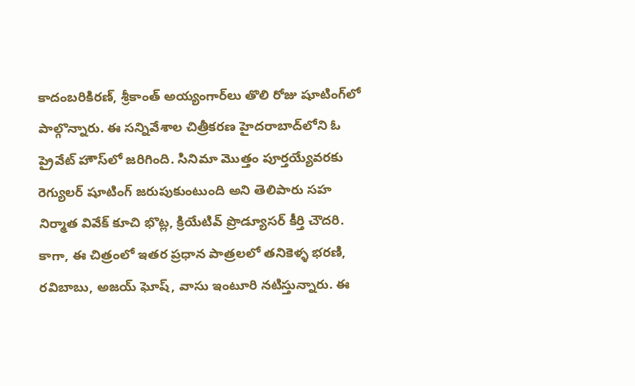కాదంబరికిరణ్, శ్రీకాంత్ అయ్యంగార్‌లు తొలి రోజు షూటింగ్‌లో పాల్గొన్నారు. ఈ సన్నివేశాల చిత్రీకరణ హైదరాబాద్‌లోని ఓ ప్రైవేట్ హౌస్‌లో జరిగింది. సినిమా మొత్తం పూర్తయ్యేవరకు రెగ్యులర్ షూటింగ్ జరుపుకుంటుంది అని తెలిపారు సహ నిర్మాత వివేక్ కూచి భొట్ల, క్రియేటివ్ ప్రొడ్యూసర్ కీర్తి చౌదరి. కాగా, ఈ చిత్రంలో ఇతర ప్రధాన పాత్రలలో తనికెళ్ళ భరణి, రవిబాబు, అజయ్ ఘోష్, వాసు ఇంటూరి నటిస్తున్నారు. ఈ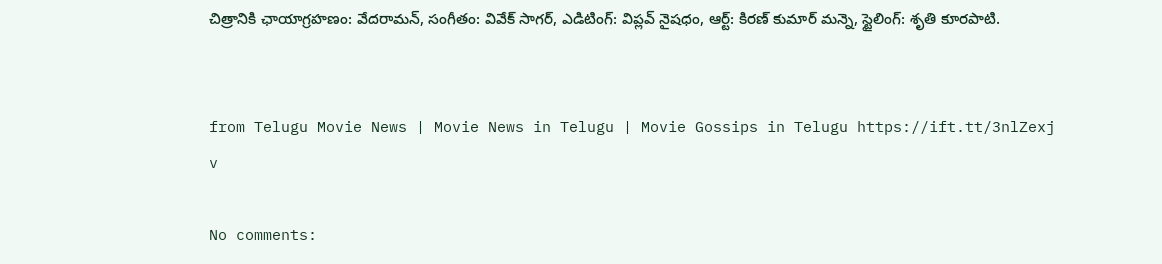చిత్రానికి ఛాయాగ్రహణం: వేదరామన్, సంగీతం: వివేక్ సాగర్, ఎడిటింగ్: విప్లవ్ నైషధం, ఆర్ట్: కిరణ్ కుమార్ మన్నె, స్టైలింగ్: శృతి కూరపాటి.


from Telugu Movie News | Movie News in Telugu | Movie Gossips in Telugu https://ift.tt/3nlZexj
v

No comments: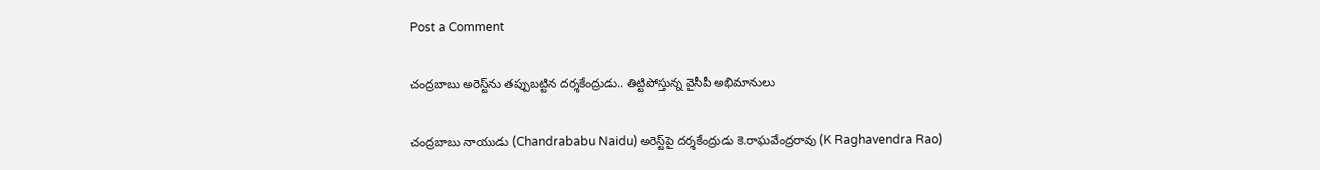Post a Comment

చంద్రబాబు అరెస్ట్‌ను తప్పుబట్టిన దర్శకేంద్రుడు.. తిట్టిపోస్తున్న వైసీపీ అభిమానులు

చంద్రబాబు నాయుడు (Chandrababu Naidu) అరెస్ట్‌పై దర్శకేంద్రుడు కె.రాఘవేంద్రరావు (K Raghavendra Rao)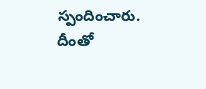స్పందించారు. దీంతో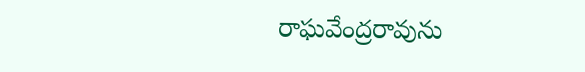రాఘవేంద్రరావును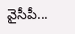వైసీపీ...